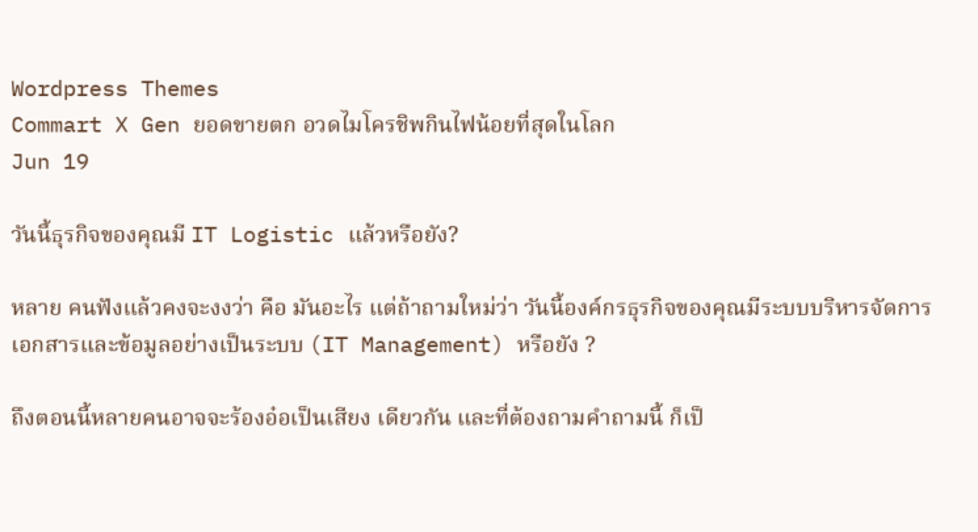Wordpress Themes
Commart X Gen ยอดขายตก อวดไมโครชิพกินไฟน้อยที่สุดในโลก
Jun 19

วันนี้ธุรกิจของคุณมี IT Logistic แล้วหรือยัง?

หลาย คนฟังแล้วคงจะงงว่า คือ มันอะไร แต่ถ้าถามใหม่ว่า วันนี้องค์กรธุรกิจของคุณมีระบบบริหารจัดการเอกสารและข้อมูลอย่างเป็นระบบ (IT Management) หรือยัง ?

ถึงตอนนี้หลายคนอาจจะร้องอ๋อเป็นเสียง เดียวกัน และที่ต้องถามคำถามนี้ ก็เป็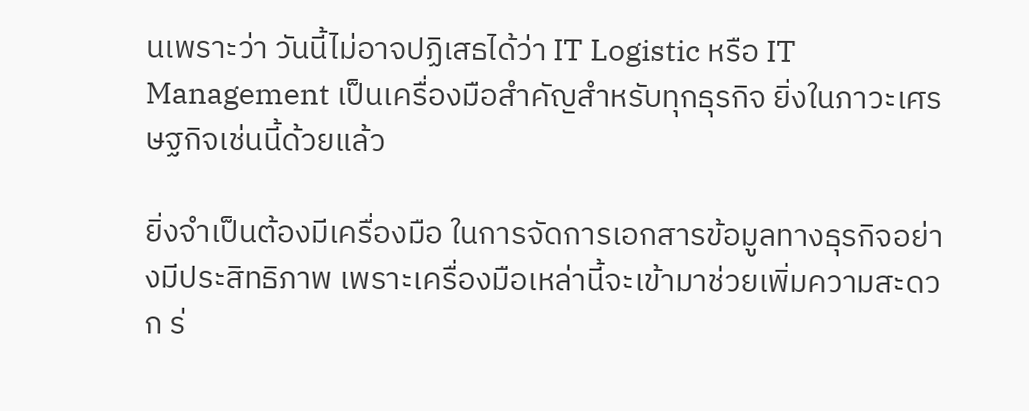นเพราะว่า วันนี้ไม่อาจปฏิเสธได้ว่า IT Logistic หรือ IT Management เป็นเครื่องมือสำคัญสำหรับทุกธุรกิจ ยิ่งในภาวะเศรษฐกิจเช่นนี้ด้วยแล้ว

ยิ่งจำเป็นต้องมีเครื่องมือ ในการจัดการเอกสารข้อมูลทางธุรกิจอย่างมีประสิทธิภาพ เพราะเครื่องมือเหล่านี้จะเข้ามาช่วยเพิ่มความสะดวก ร่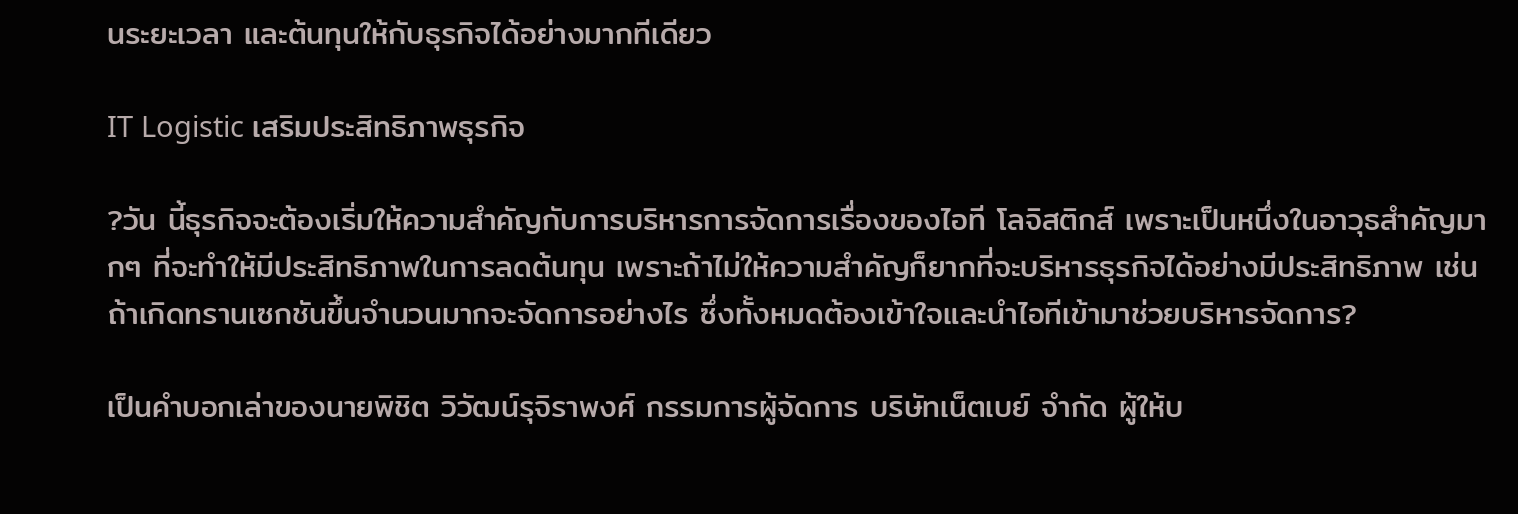นระยะเวลา และต้นทุนให้กับธุรกิจได้อย่างมากทีเดียว

IT Logistic เสริมประสิทธิภาพธุรกิจ

?วัน นี้ธุรกิจจะต้องเริ่มให้ความสำคัญกับการบริหารการจัดการเรื่องของไอที โลจิสติกส์ เพราะเป็นหนึ่งในอาวุธสำคัญมากๆ ที่จะทำให้มีประสิทธิภาพในการลดต้นทุน เพราะถ้าไม่ให้ความสำคัญก็ยากที่จะบริหารธุรกิจได้อย่างมีประสิทธิภาพ เช่น ถ้าเกิดทรานเซกชันขึ้นจำนวนมากจะจัดการอย่างไร ซึ่งทั้งหมดต้องเข้าใจและนำไอทีเข้ามาช่วยบริหารจัดการ?

เป็นคำบอกเล่าของนายพิชิต วิวัฒน์รุจิราพงศ์ กรรมการผู้จัดการ บริษัทเน็ตเบย์ จำกัด ผู้ให้บ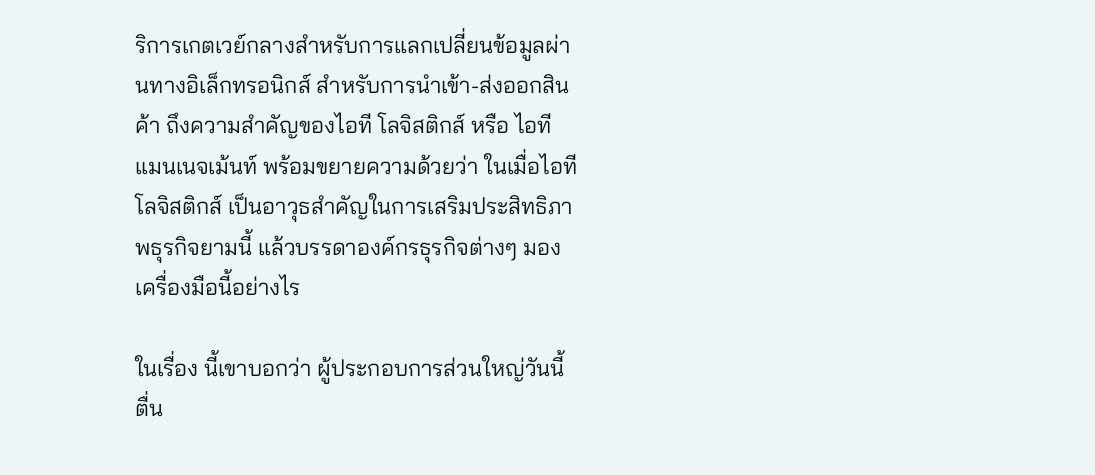ริการเกตเวย์กลางสำหรับการแลกเปลี่ยนข้อมูลผ่านทางอิเล็กทรอนิกส์ สำหรับการนำเข้า-ส่งออกสินค้า ถึงความสำคัญของไอที โลจิสติกส์ หรือ ไอที แมนเนจเม้นท์ พร้อมขยายความด้วยว่า ในเมื่อไอที โลจิสติกส์ เป็นอาวุธสำคัญในการเสริมประสิทธิภาพธุรกิจยามนี้ แล้วบรรดาองค์กรธุรกิจต่างๆ มองเครื่องมือนี้อย่างไร

ในเรื่อง นี้เขาบอกว่า ผู้ประกอบการส่วนใหญ่วันนี้ตื่น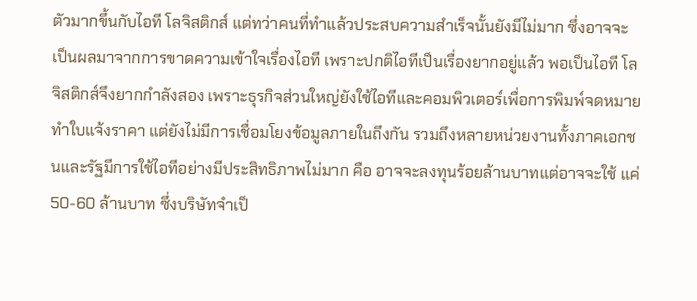ตัวมากขึ้นกับไอที โลจิสติกส์ แต่ทว่าคนที่ทำแล้วประสบความสำเร็จนั้นยังมีไม่มาก ซึ่งอาจจะเป็นผลมาจากการขาดความเข้าใจเรื่องไอที เพราะปกติไอทีเป็นเรื่องยากอยู่แล้ว พอเป็นไอที โลจิสติกส์จึงยากกำลังสอง เพราะธุรกิจส่วนใหญ่ยังใช้ไอทีและคอมพิวเตอร์เพื่อการพิมพ์จดหมาย ทำใบแจ้งราคา แต่ยังไม่มีการเชื่อมโยงข้อมูลภายในถึงกัน รวมถึงหลายหน่วยงานทั้งภาคเอกชนและรัฐมีการใช้ไอทีอย่างมีประสิทธิภาพไม่มาก คือ อาจจะลงทุนร้อยล้านบาทแต่อาจจะใช้ แค่ 50-60 ล้านบาท ซึ่งบริษัทจำเป็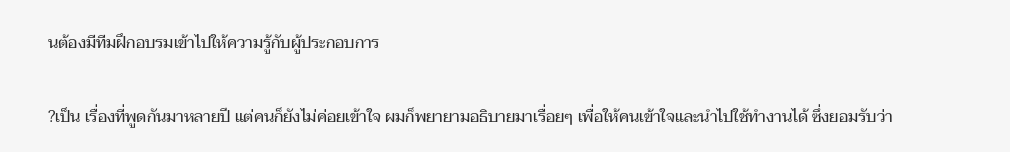นต้องมีทีมฝึกอบรมเข้าไปให้ความรู้กับผู้ประกอบการ

?เป็น เรื่องที่พูดกันมาหลายปี แต่คนก็ยังไม่ค่อยเข้าใจ ผมก็พยายามอธิบายมาเรื่อยๆ เพื่อให้คนเข้าใจและนำไปใช้ทำงานได้ ซึ่งยอมรับว่า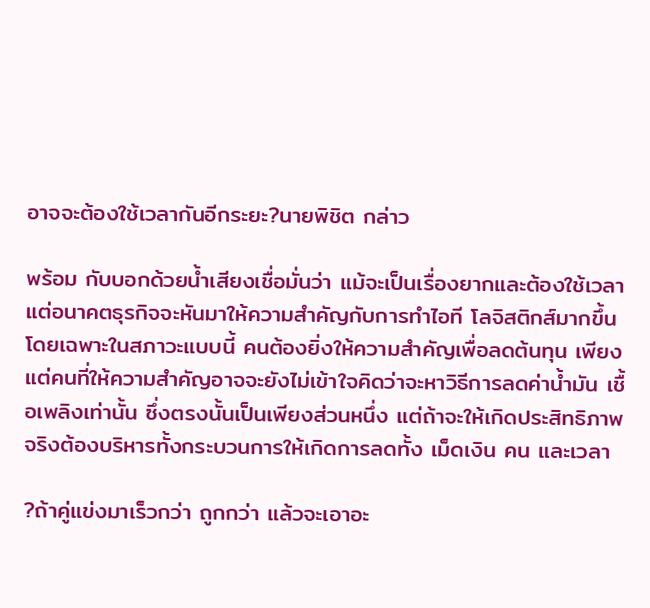อาจจะต้องใช้เวลากันอีกระยะ?นายพิชิต กล่าว

พร้อม กับบอกด้วยน้ำเสียงเชื่อมั่นว่า แม้จะเป็นเรื่องยากและต้องใช้เวลา แต่อนาคตธุรกิจจะหันมาให้ความสำคัญกับการทำไอที โลจิสติกส์มากขึ้น โดยเฉพาะในสภาวะแบบนี้ คนต้องยิ่งให้ความสำคัญเพื่อลดต้นทุน เพียงแต่คนที่ให้ความสำคัญอาจจะยังไม่เข้าใจคิดว่าจะหาวิธีการลดค่าน้ำมัน เชื้อเพลิงเท่านั้น ซึ่งตรงนั้นเป็นเพียงส่วนหนึ่ง แต่ถ้าจะให้เกิดประสิทธิภาพจริงต้องบริหารทั้งกระบวนการให้เกิดการลดทั้ง เม็ดเงิน คน และเวลา

?ถ้าคู่แข่งมาเร็วกว่า ถูกกว่า แล้วจะเอาอะ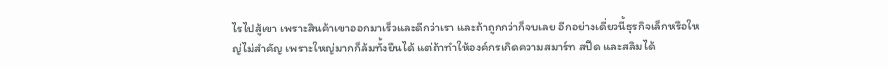ไรไปสู้เขา เพราะสินค้าเขาออกมาเร็วและดีกว่าเรา และถ้าถูกกว่าก็จบเลย อีกอย่างเดี่ยวนี้ธุรกิจเล็กหรือใหญ่ไม่สำคัญ เพราะใหญ่มากก็ล้มทั้งยืนได้ แต่ถ้าทำให้องค์กรเกิดความสมาร์ท สปีด และสลิมได้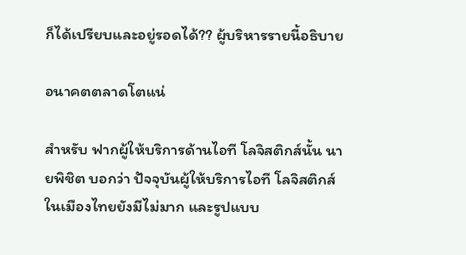ก็ได้เปรียบและอยู่รอดได้?? ผู้บริหารรายนี้อธิบาย

อนาคตตลาดโตแน่

สำหรับ ฟากผู้ให้บริการด้านไอที โลจิสติกส์นั้น นายพิชิต บอกว่า ปัจจุบันผู้ให้บริการไอที โลจิสติกส์ในเมืองไทยยังมีไม่มาก และรูปแบบ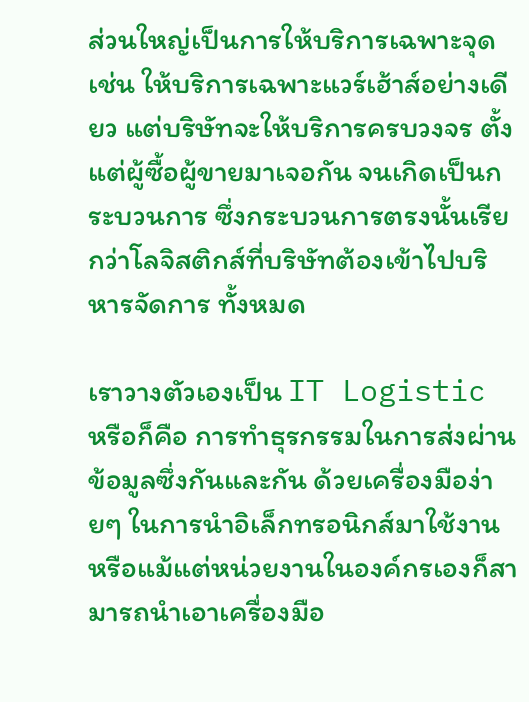ส่วนใหญ่เป็นการให้บริการเฉพาะจุด เช่น ให้บริการเฉพาะแวร์เฮ้าส์อย่างเดียว แต่บริษัทจะให้บริการครบวงจร ตั้งแต่ผู้ซื้อผู้ขายมาเจอกัน จนเกิดเป็นกระบวนการ ซึ่งกระบวนการตรงนั้นเรียกว่าโลจิสติกส์ที่บริษัทต้องเข้าไปบริหารจัดการ ทั้งหมด

เราวางตัวเองเป็น IT Logistic หรือก็คือ การทำธุรกรรมในการส่งผ่านข้อมูลซึ่งกันและกัน ด้วยเครื่องมือง่ายๆ ในการนำอิเล็กทรอนิกส์มาใช้งาน หรือแม้แต่หน่วยงานในองค์กรเองก็สามารถนำเอาเครื่องมือ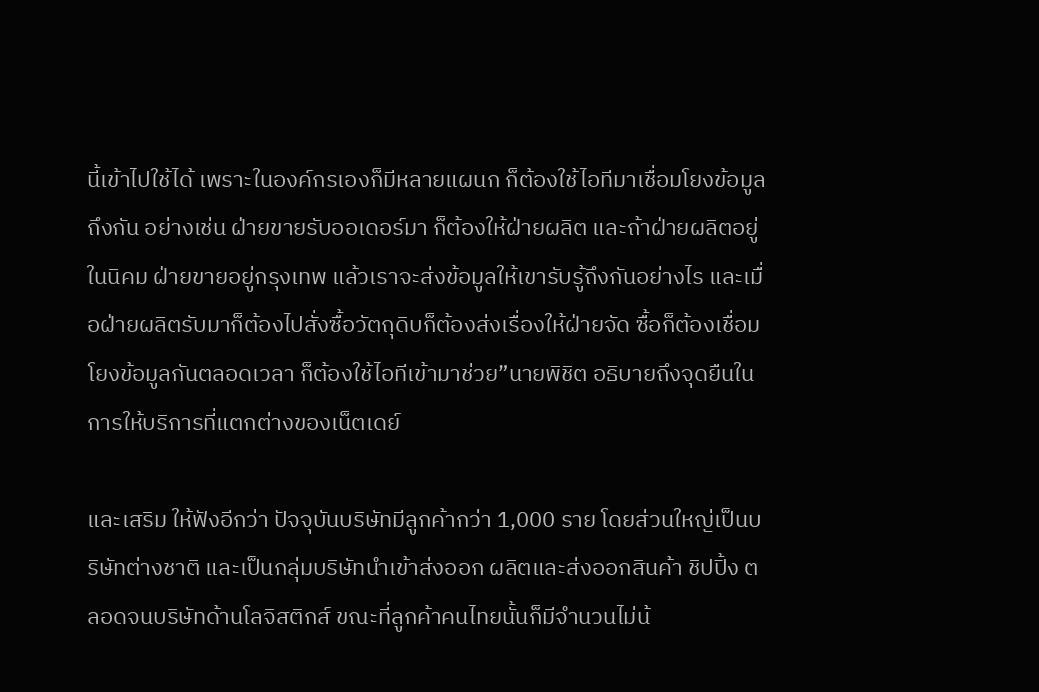นี้เข้าไปใช้ได้ เพราะในองค์กรเองก็มีหลายแผนก ก็ต้องใช้ไอทีมาเชื่อมโยงข้อมูลถึงกัน อย่างเช่น ฝ่ายขายรับออเดอร์มา ก็ต้องให้ฝ่ายผลิต และถ้าฝ่ายผลิตอยู่ในนิคม ฝ่ายขายอยู่กรุงเทพ แล้วเราจะส่งข้อมูลให้เขารับรู้ถึงกันอย่างไร และเมื่อฝ่ายผลิตรับมาก็ต้องไปสั่งซื้อวัตถุดิบก็ต้องส่งเรื่องให้ฝ่ายจัด ซื้อก็ต้องเชื่อมโยงข้อมูลกันตลอดเวลา ก็ต้องใช้ไอทีเข้ามาช่วย”นายพิชิต อธิบายถึงจุดยืนในการให้บริการที่แตกต่างของเน็ตเดย์

และเสริม ให้ฟังอีกว่า ปัจจุบันบริษัทมีลูกค้ากว่า 1,000 ราย โดยส่วนใหญ่เป็นบริษัทต่างชาติ และเป็นกลุ่มบริษัทนำเข้าส่งออก ผลิตและส่งออกสินค้า ชิปปิ้ง ตลอดจนบริษัทด้านโลจิสติกส์ ขณะที่ลูกค้าคนไทยนั้นก็มีจำนวนไม่น้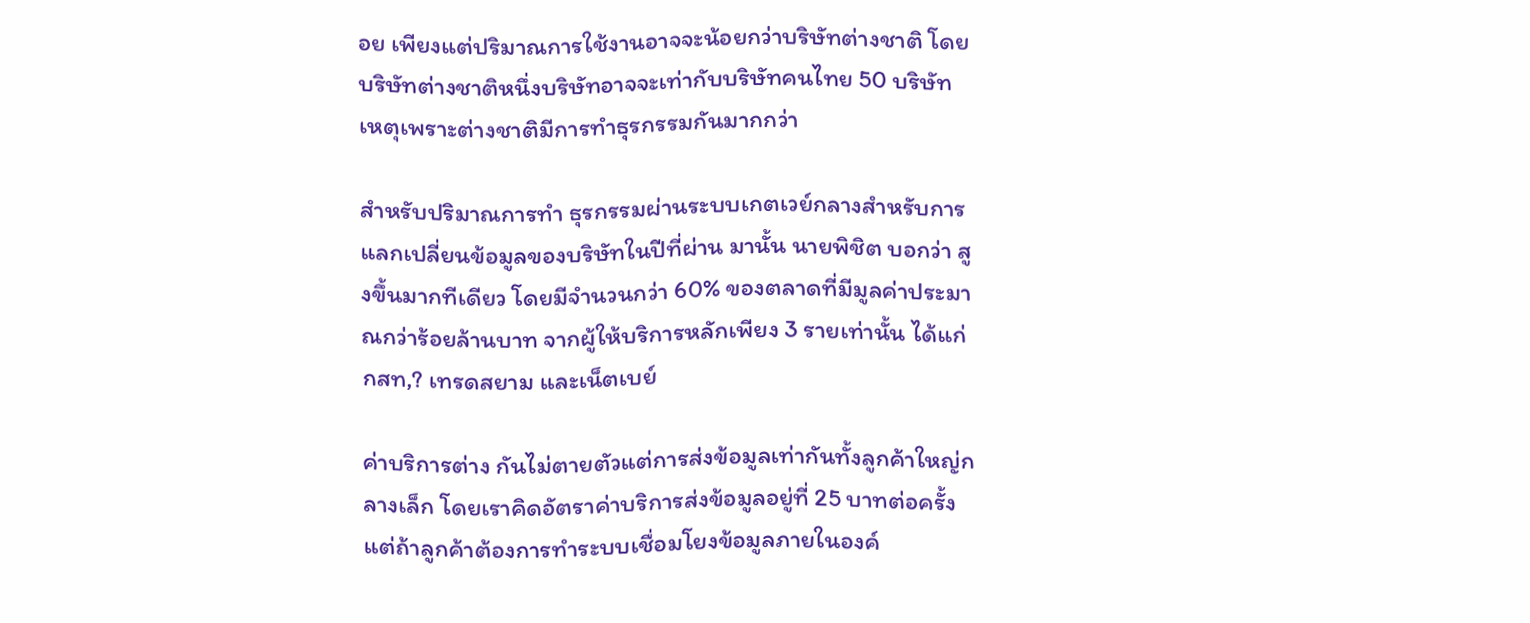อย เพียงแต่ปริมาณการใช้งานอาจจะน้อยกว่าบริษัทต่างชาติ โดยบริษัทต่างชาติหนึ่งบริษัทอาจจะเท่ากับบริษัทคนไทย 50 บริษัท เหตุเพราะต่างชาติมีการทำธุรกรรมกันมากกว่า

สำหรับปริมาณการทำ ธุรกรรมผ่านระบบเกตเวย์กลางสำหรับการแลกเปลี่ยนข้อมูลของบริษัทในปีที่ผ่าน มานั้น นายพิชิต บอกว่า สูงขึ้นมากทีเดียว โดยมีจำนวนกว่า 60% ของตลาดที่มีมูลค่าประมาณกว่าร้อยล้านบาท จากผู้ให้บริการหลักเพียง 3 รายเท่านั้น ได้แก่ กสท,? เทรดสยาม และเน็ตเบย์

ค่าบริการต่าง กันไม่ตายตัวแต่การส่งข้อมูลเท่ากันทั้งลูกค้าใหญ่กลางเล็ก โดยเราคิดอัตราค่าบริการส่งข้อมูลอยู่ที่ 25 บาทต่อครั้ง แต่ถ้าลูกค้าต้องการทำระบบเชื่อมโยงข้อมูลภายในองค์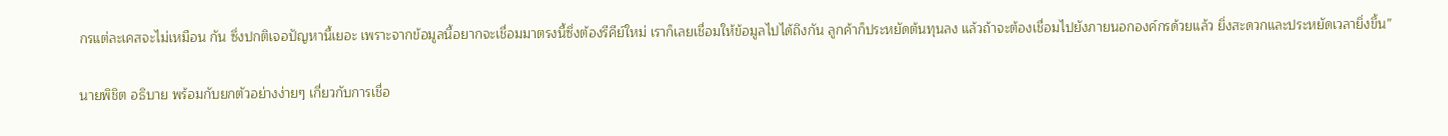กรแต่ละเคสจะไม่เหมือน กัน ซึ่งปกติเจอปัญหานี้เยอะ เพราะจากข้อมูลนี้อยากจะเชื่อมมาตรงนี้ซึ่งต้องรีคีย์ใหม่ เราก็เลยเชื่อมให้ข้อมูลไปได้ถึงกัน ลูกค้าก็ประหยัดต้นทุนลง แล้วถ้าจะต้องเชื่อมไปยังภายนอกองค์กรด้วยแล้ว ยิ่งสะดวกและประหยัดเวลายิ่งขึ้น”

นายพิชิต อธิบาย พร้อมกับยกตัวอย่างง่ายๆ เกี่ยวกับการเชื่อ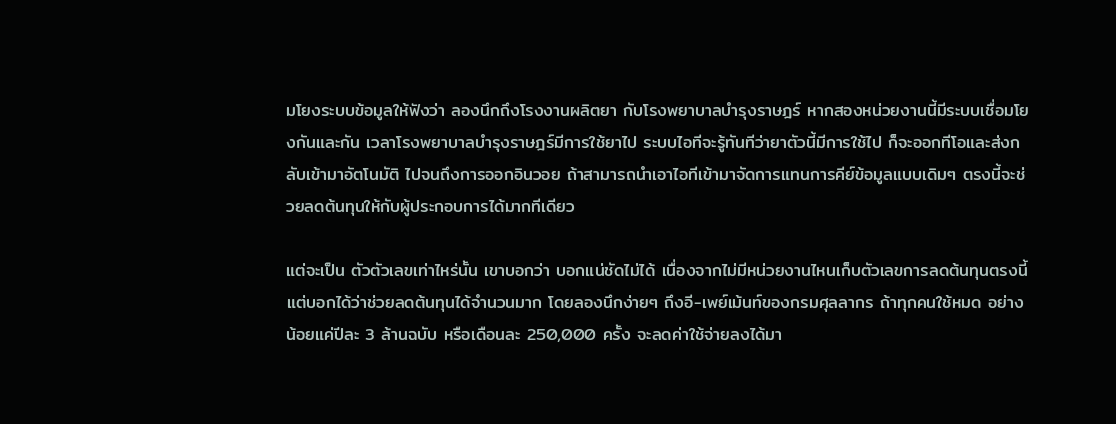มโยงระบบข้อมูลให้ฟังว่า ลองนึกถึงโรงงานผลิตยา กับโรงพยาบาลบำรุงราษฎร์ หากสองหน่วยงานนี้มีระบบเชื่อมโยงกันและกัน เวลาโรงพยาบาลบำรุงราษฎร์มีการใช้ยาไป ระบบไอทีจะรู้ทันทีว่ายาตัวนี้มีการใช้ไป ก็จะออกทีโอและส่งกลับเข้ามาอัตโนมัติ ไปจนถึงการออกอินวอย ถ้าสามารถนำเอาไอทีเข้ามาจัดการแทนการคีย์ข้อมูลแบบเดิมๆ ตรงนี้จะช่วยลดต้นทุนให้กับผู้ประกอบการได้มากทีเดียว

แต่จะเป็น ตัวตัวเลขเท่าไหร่นั้น เขาบอกว่า บอกแน่ชัดไม่ได้ เนื่องจากไม่มีหน่วยงานไหนเก็บตัวเลขการลดต้นทุนตรงนี้ แต่บอกได้ว่าช่วยลดต้นทุนได้จำนวนมาก โดยลองนึกง่ายๆ ถึงอี-เพย์เม้นท์ของกรมศุลลากร ถ้าทุกคนใช้หมด อย่างน้อยแค่ปีละ 3 ล้านฉบับ หรือเดือนละ 250,000 ครั้ง จะลดค่าใช้จ่ายลงได้มา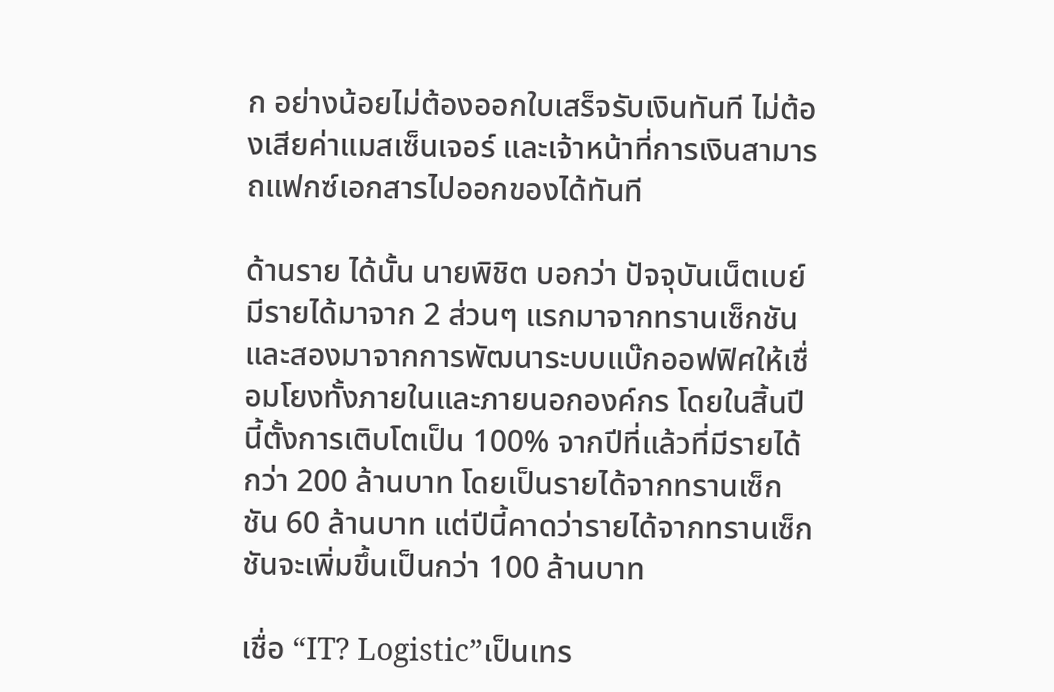ก อย่างน้อยไม่ต้องออกใบเสร็จรับเงินทันที ไม่ต้องเสียค่าแมสเซ็นเจอร์ และเจ้าหน้าที่การเงินสามารถแฟกซ์เอกสารไปออกของได้ทันที

ด้านราย ได้นั้น นายพิชิต บอกว่า ปัจจุบันเน็ตเบย์มีรายได้มาจาก 2 ส่วนๆ แรกมาจากทรานเซ็กชัน และสองมาจากการพัฒนาระบบแบ๊กออฟฟิศให้เชื่อมโยงทั้งภายในและภายนอกองค์กร โดยในสิ้นปีนี้ตั้งการเติบโตเป็น 100% จากปีที่แล้วที่มีรายได้กว่า 200 ล้านบาท โดยเป็นรายได้จากทรานเซ็กชัน 60 ล้านบาท แต่ปีนี้คาดว่ารายได้จากทรานเซ็กชันจะเพิ่มขึ้นเป็นกว่า 100 ล้านบาท

เชื่อ “IT? Logistic”เป็นเทร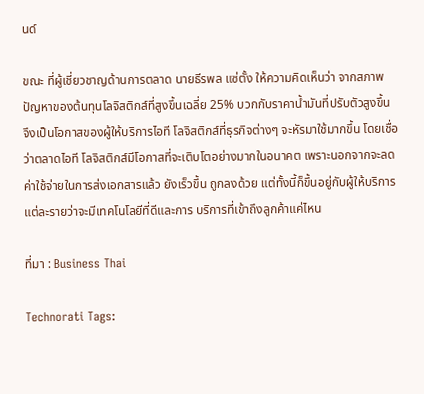นด์

ขณะ ที่ผู้เชี่ยวชาญด้านการตลาด นายธีรพล แซ่ตั้ง ให้ความคิดเห็นว่า จากสภาพปัญหาของต้นทุนโลจิสติกส์ที่สูงขึ้นเฉลี่ย 25% บวกกับราคาน้ำมันที่ปรับตัวสูงขึ้น จึงเป็นโอกาสของผู้ให้บริการไอที โลจิสติกส์ที่ธุรกิจต่างๆ จะหัรมาใช้มากขึ้น โดยเชื่อว่าตลาดไอที โลจิสติกส์มีโอกาสที่จะเติบโตอย่างมากในอนาคต เพราะนอกจากจะลดค่าใช้จ่ายในการส่งเอกสารแล้ว ยังเร็วขึ้น ถูกลงด้วย แต่ทั้งนี้ก็ขึ้นอยู่กับผู้ให้บริการแต่ละรายว่าจะมีเทคโนโลยีที่ดีและการ บริการที่เข้าถึงลูกค้าแค่ไหน

ที่มา : Business Thai

Technorati Tags: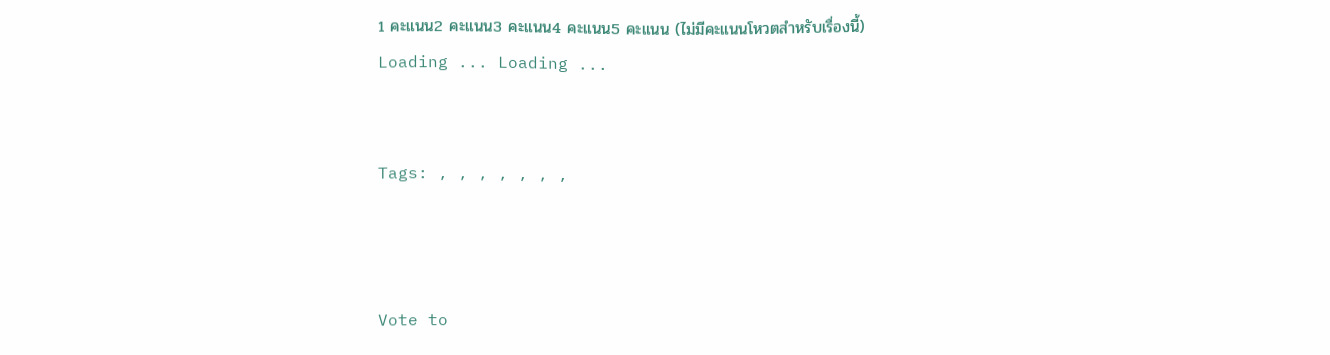1 คะแนน2 คะแนน3 คะแนน4 คะแนน5 คะแนน (ไม่มีคะแนนโหวตสำหรับเรื่องนี้)
Loading ... Loading ...


Tags: , , , , , , ,



Vote to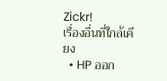Zickr!
เรื่องอื่นที่ใกล้เคียง
  • HP ออก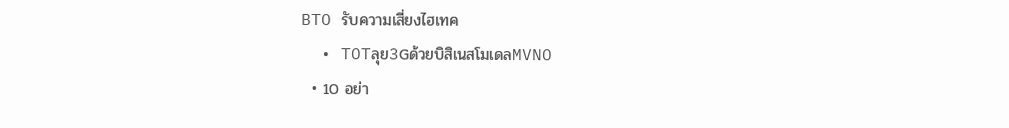BTO รับความเสี่ยงไฮเทค
  • TOTลุย3Gด้วยบิสิเนสโมเดลMVNO
  • 10 อย่า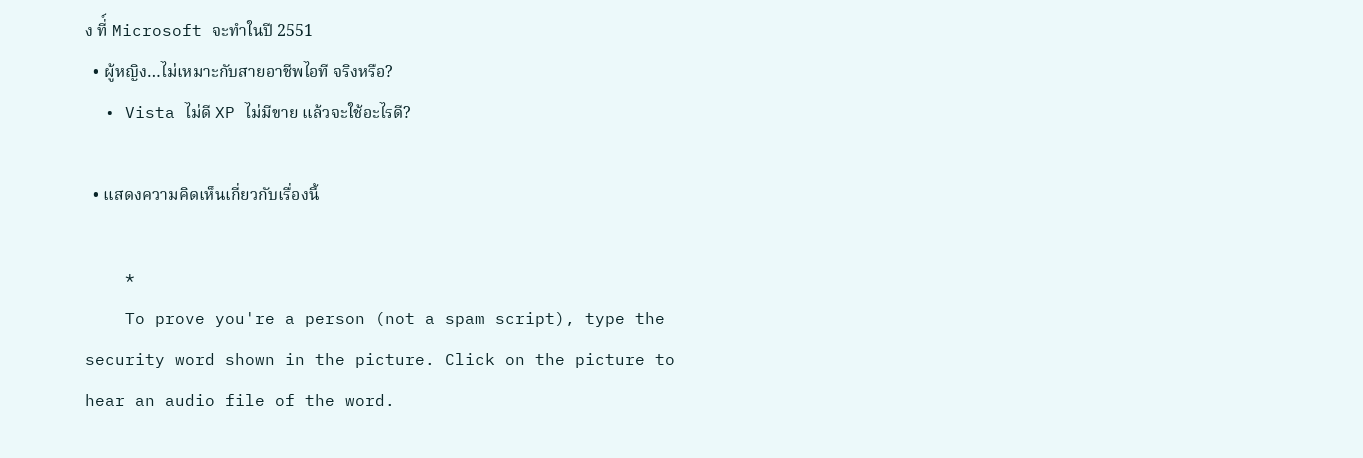ง ที่์ Microsoft จะทำในปี 2551
  • ผู้หญิง…ไม่เหมาะกับสายอาชีพไอที จริงหรือ?
  • Vista ไม่ดี XP ไม่มีขาย แล้วจะใช้อะไรดี?

  • แสดงความคิดเห็นเกี่ยวกับเรื่องนี้

    *
    To prove you're a person (not a spam script), type the security word shown in the picture. Click on the picture to hear an audio file of the word.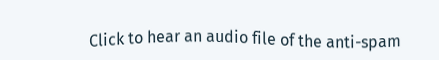Click to hear an audio file of the anti-spam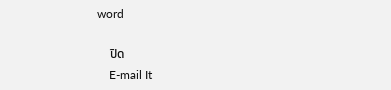word

    ปิด
    E-mail It